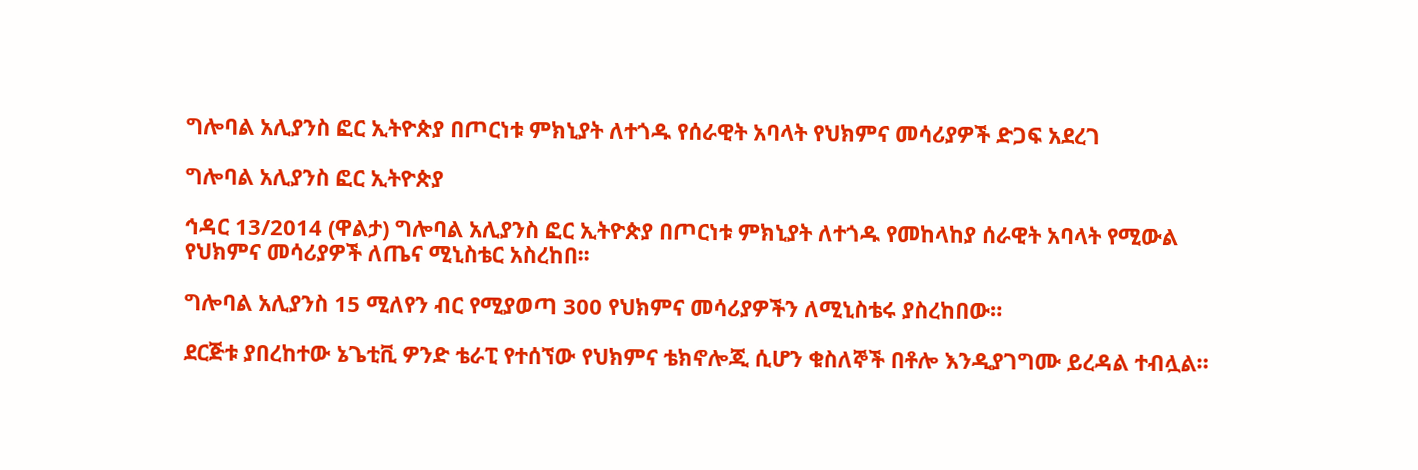ግሎባል አሊያንስ ፎር ኢትዮጵያ በጦርነቱ ምክኒያት ለተጎዱ የሰራዊት አባላት የህክምና መሳሪያዎች ድጋፍ አደረገ

ግሎባል አሊያንስ ፎር ኢትዮጵያ

ኅዳር 13/2014 (ዋልታ) ግሎባል አሊያንስ ፎር ኢትዮጵያ በጦርነቱ ምክኒያት ለተጎዱ የመከላከያ ሰራዊት አባላት የሚውል የህክምና መሳሪያዎች ለጤና ሚኒስቴር አስረከበ፡፡

ግሎባል አሊያንስ 15 ሚለየን ብር የሚያወጣ 300 የህክምና መሳሪያዎችን ለሚኒስቴሩ ያስረከበው።

ደርጅቱ ያበረከተው ኔጌቲቪ ዎንድ ቴራፒ የተሰኘው የህክምና ቴክኖሎጂ ሲሆን ቁስለኞች በቶሎ እንዲያገግሙ ይረዳል ተብሏል።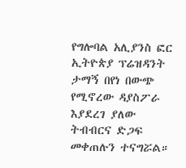የግሎባል አሊያንስ ፎር ኢትዮጵያ ፕሬዝዳንት ታማኝ በየነ በውጭ የሚኖረው ዳያስፖራ እያደረገ ያለው ትብብርና ድጋፍ መቀጠሉን ተናግሯል።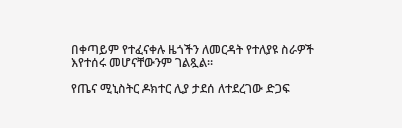በቀጣይም የተፈናቀሉ ዜጎችን ለመርዳት የተለያዩ ስራዎች እየተሰሩ መሆናቸውንም ገልጿል።

የጤና ሚኒስትር ዶክተር ሊያ ታደሰ ለተደረገው ድጋፍ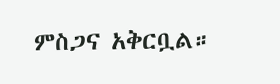ምስጋና አቅርቧል።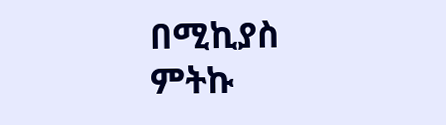በሚኪያስ ምትኩ